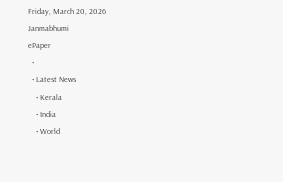Friday, March 20, 2026
Janmabhumi
ePaper
  •
  • Latest News
    • Kerala
    • India
    • World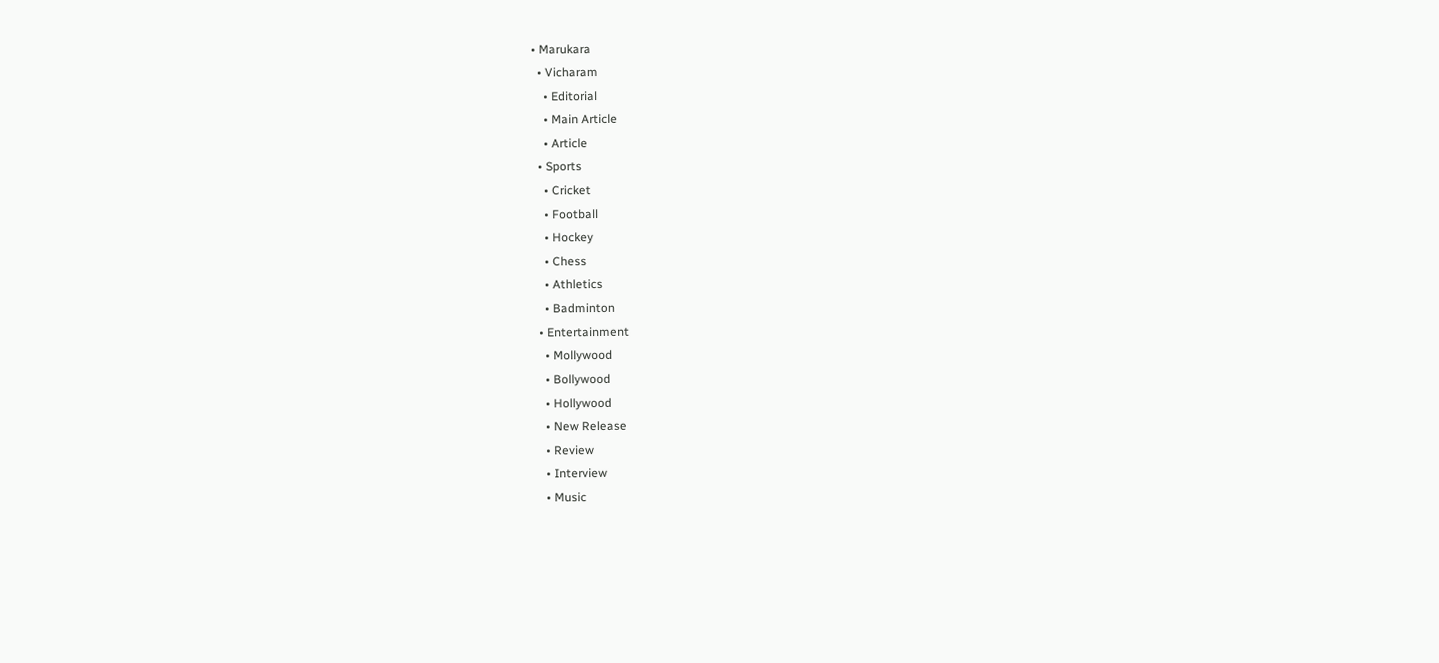• Marukara
  • Vicharam
    • Editorial
    • Main Article
    • Article
  • Sports
    • Cricket
    • Football
    • Hockey
    • Chess
    • Athletics
    • Badminton
  • Entertainment
    • Mollywood
    • Bollywood
    • Hollywood
    • New Release
    • Review
    • Interview
    • Music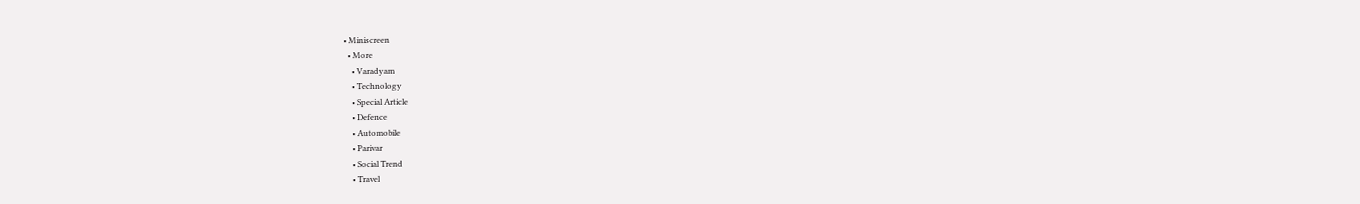• Miniscreen
  • More
    • Varadyam
    • Technology
    • Special Article
    • Defence
    • Automobile
    • Parivar
    • Social Trend
    • Travel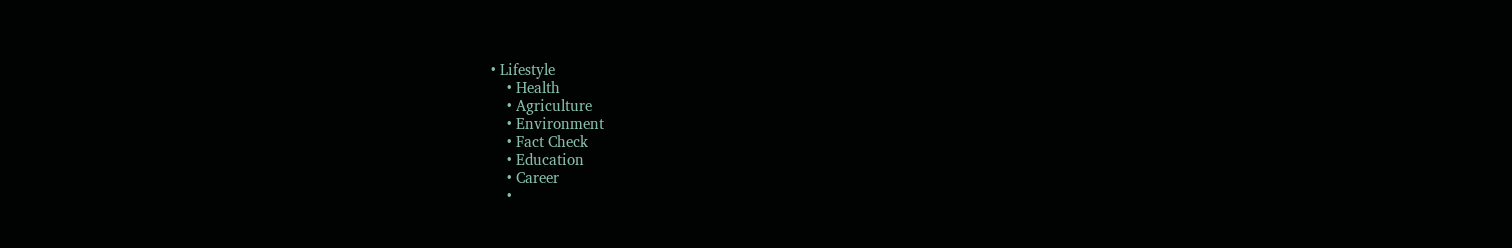• Lifestyle
    • Health
    • Agriculture
    • Environment
    • Fact Check
    • Education
    • Career
    •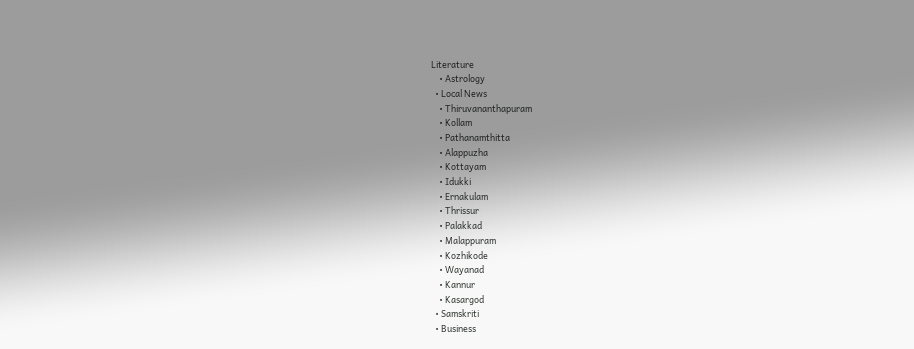Literature
    • Astrology
  • Local News
    • Thiruvananthapuram
    • Kollam
    • Pathanamthitta
    • Alappuzha
    • Kottayam
    • Idukki
    • Ernakulam
    • Thrissur
    • Palakkad
    • Malappuram
    • Kozhikode
    • Wayanad
    • Kannur
    • Kasargod
  • Samskriti
  • Business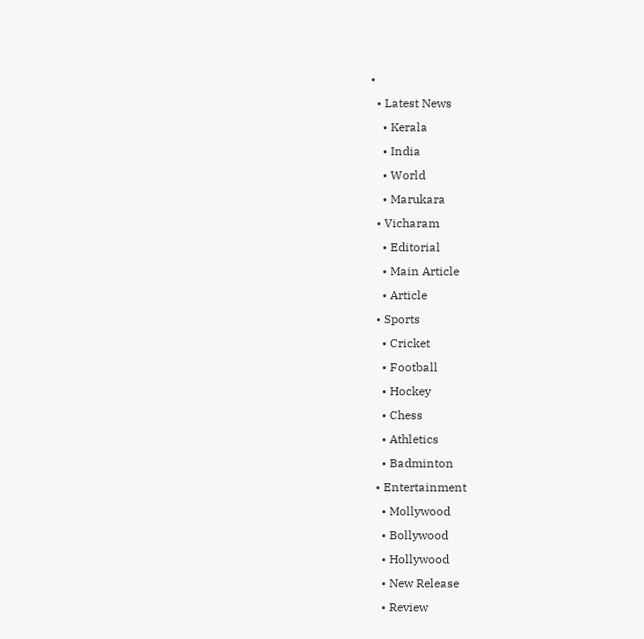•
  • Latest News
    • Kerala
    • India
    • World
    • Marukara
  • Vicharam
    • Editorial
    • Main Article
    • Article
  • Sports
    • Cricket
    • Football
    • Hockey
    • Chess
    • Athletics
    • Badminton
  • Entertainment
    • Mollywood
    • Bollywood
    • Hollywood
    • New Release
    • Review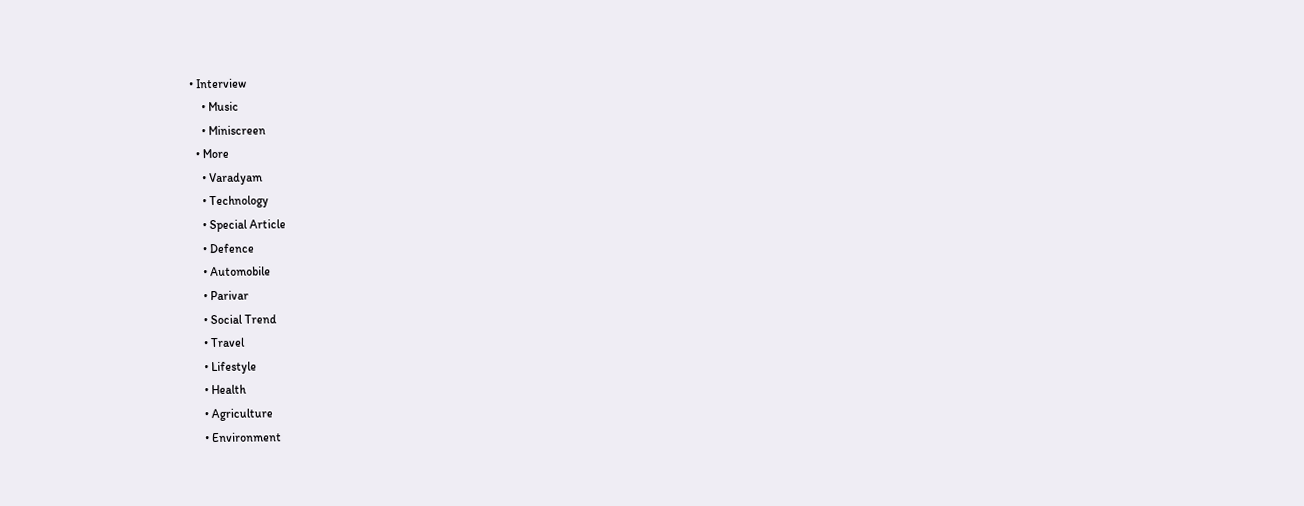• Interview
    • Music
    • Miniscreen
  • More
    • Varadyam
    • Technology
    • Special Article
    • Defence
    • Automobile
    • Parivar
    • Social Trend
    • Travel
    • Lifestyle
    • Health
    • Agriculture
    • Environment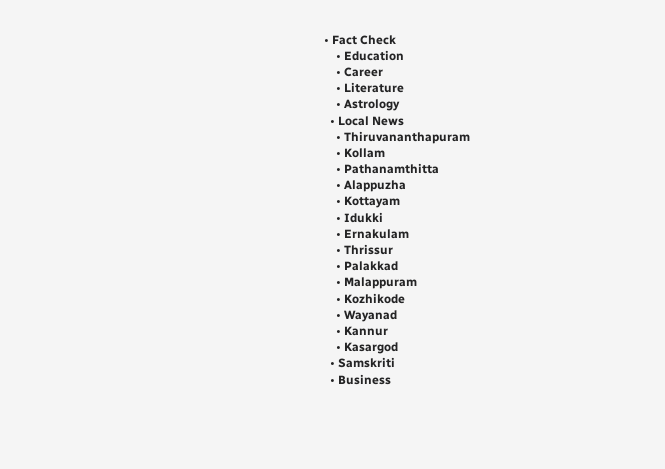• Fact Check
    • Education
    • Career
    • Literature
    • Astrology
  • Local News
    • Thiruvananthapuram
    • Kollam
    • Pathanamthitta
    • Alappuzha
    • Kottayam
    • Idukki
    • Ernakulam
    • Thrissur
    • Palakkad
    • Malappuram
    • Kozhikode
    • Wayanad
    • Kannur
    • Kasargod
  • Samskriti
  • Business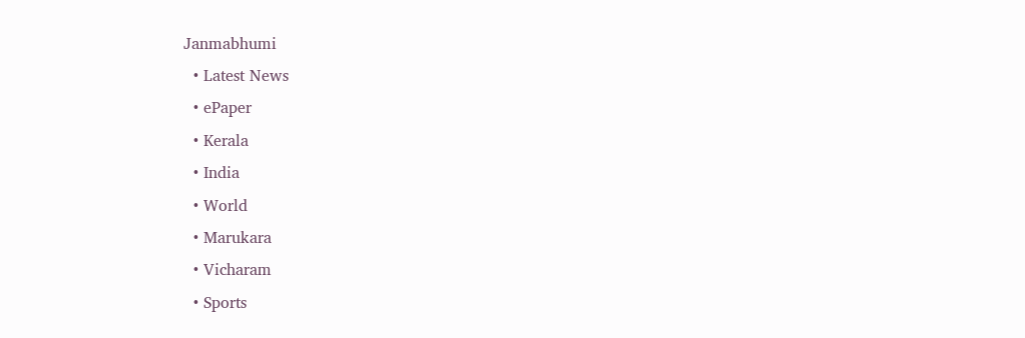Janmabhumi
  • Latest News
  • ePaper
  • Kerala
  • India
  • World
  • Marukara
  • Vicharam
  • Sports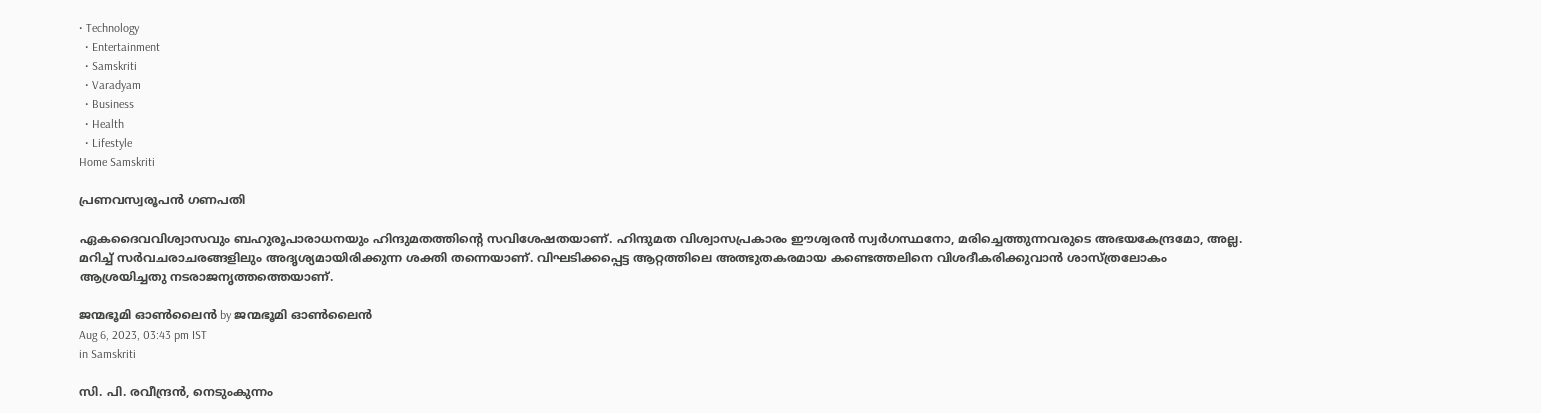• Technology
  • Entertainment
  • Samskriti
  • Varadyam
  • Business
  • Health
  • Lifestyle
Home Samskriti

പ്രണവസ്വരൂപന്‍ ഗണപതി

ഏകദൈവവിശ്വാസവും ബഹുരൂപാരാധനയും ഹിന്ദുമതത്തിന്റെ സവിശേഷതയാണ്. ഹിന്ദുമത വിശ്വാസപ്രകാരം ഈശ്വരന്‍ സ്വര്‍ഗസ്ഥനോ, മരിച്ചെത്തുന്നവരുടെ അഭയകേന്ദ്രമോ, അല്ല. മറിച്ച് സര്‍വചരാചരങ്ങളിലും അദൃശ്യമായിരിക്കുന്ന ശക്തി തന്നെയാണ്. വിഘടിക്കപ്പെട്ട ആറ്റത്തിലെ അത്ഭുതകരമായ കണ്ടെത്തലിനെ വിശദീകരിക്കുവാന്‍ ശാസ്ത്രലോകം ആശ്രയിച്ചതു നടരാജനൃത്തത്തെയാണ്.

ജന്മഭൂമി ഓണ്‍ലൈന്‍ by ജന്മഭൂമി ഓണ്‍ലൈന്‍
Aug 6, 2023, 03:43 pm IST
in Samskriti

സി. പി. രവീന്ദ്രന്‍, നെടുംകുന്നം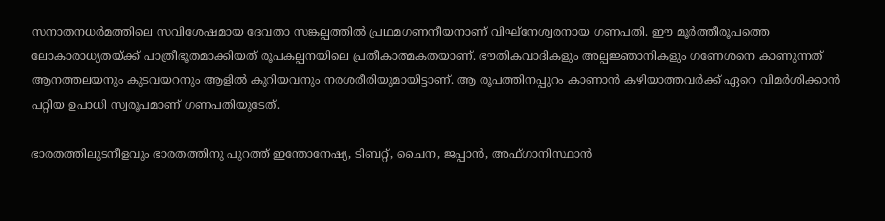സനാതനധര്‍മത്തിലെ സവിശേഷമായ ദേവതാ സങ്കല്പത്തില്‍ പ്രഥമഗണനീയനാണ് വിഘ്‌നേശ്വരനായ ഗണപതി. ഈ മൂര്‍ത്തീരൂപത്തെ ലോകാരാധ്യതയ്‌ക്ക് പാത്രീഭൂതമാക്കിയത് രൂപകല്പനയിലെ പ്രതീകാത്മകതയാണ്. ഭൗതികവാദികളും അല്പജ്ഞാനികളും ഗണേശനെ കാണുന്നത് ആനത്തലയനും കുടവയറനും ആളില്‍ കുറിയവനും നരശരീരിയുമായിട്ടാണ്. ആ രൂപത്തിനപ്പുറം കാണാന്‍ കഴിയാത്തവര്‍ക്ക് ഏറെ വിമര്‍ശിക്കാന്‍ പറ്റിയ ഉപാധി സ്വരൂപമാണ് ഗണപതിയുടേത്.

ഭാരതത്തിലുടനീളവും ഭാരതത്തിനു പുറത്ത് ഇന്തോനേഷ്യ, ടിബറ്റ്, ചൈന, ജപ്പാന്‍, അഫ്ഗാനിസ്ഥാന്‍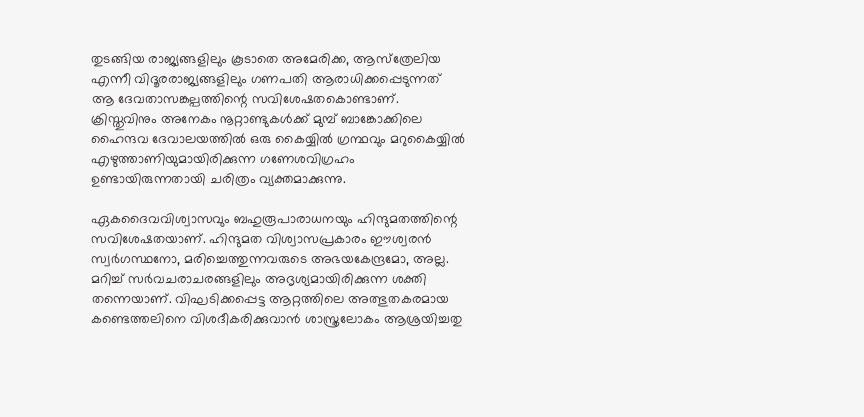തുടങ്ങിയ രാജ്യങ്ങളിലും കൂടാതെ അമേരിക്ക, ആസ്‌ത്രേലിയ എന്നീ വിദൂരരാജ്യങ്ങളിലും ഗണപതി ആരാധിക്കപ്പെടുന്നത് ആ ദേവതാസങ്കല്പത്തിന്റെ സവിശേഷതകൊണ്ടാണ്. ക്രിസ്തുവിനും അനേകം നൂറ്റാണ്ടുകള്‍ക്ക് മുമ്പ് ബാങ്കോക്കിലെ ഹൈന്ദവ ദേവാലയത്തില്‍ ഒരു കൈയ്യില്‍ ഗ്രന്ഥവും മറുകൈയ്യില്‍ എഴുത്താണിയുമായിരിക്കുന്ന ഗണേശവിഗ്രഹം ഉണ്ടായിരുന്നതായി ചരിത്രം വ്യക്തമാക്കുന്നു.

ഏകദൈവവിശ്വാസവും ബഹുരൂപാരാധനയും ഹിന്ദുമതത്തിന്റെ സവിശേഷതയാണ്. ഹിന്ദുമത വിശ്വാസപ്രകാരം ഈശ്വരന്‍ സ്വര്‍ഗസ്ഥനോ, മരിച്ചെത്തുന്നവരുടെ അഭയകേന്ദ്രമോ, അല്ല. മറിച്ച് സര്‍വചരാചരങ്ങളിലും അദൃശ്യമായിരിക്കുന്ന ശക്തി തന്നെയാണ്. വിഘടിക്കപ്പെട്ട ആറ്റത്തിലെ അത്ഭുതകരമായ കണ്ടെത്തലിനെ വിശദീകരിക്കുവാന്‍ ശാസ്ത്രലോകം ആശ്രയിച്ചതു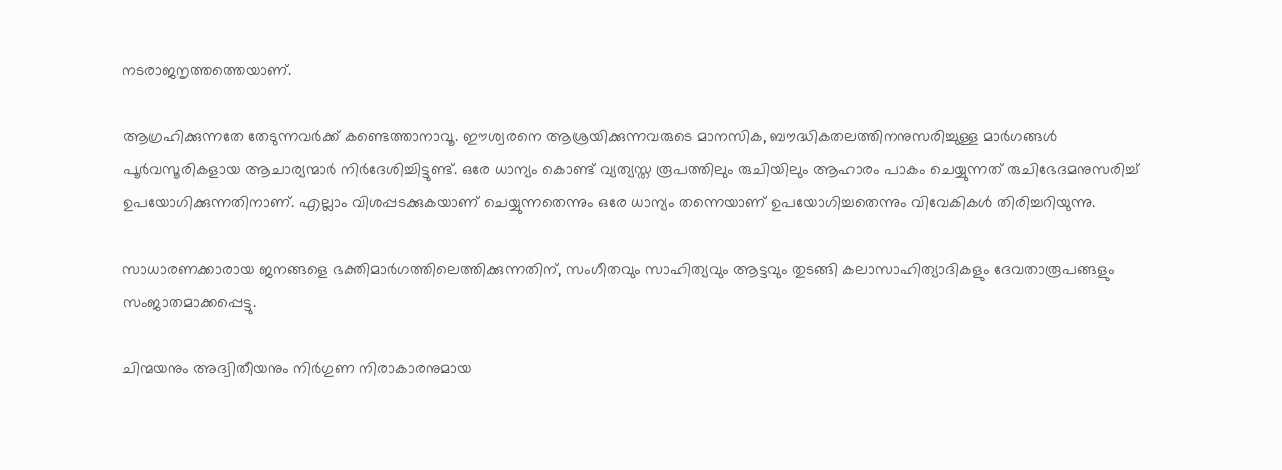നടരാജനൃത്തത്തെയാണ്.

ആഗ്രഹിക്കുന്നതേ തേടുന്നവര്‍ക്ക് കണ്ടെത്താനാവൂ. ഈശ്വരനെ ആശ്രയിക്കുന്നവരുടെ മാനസിക, ബൗദ്ധികതലത്തിനനുസരിച്ചുള്ള മാര്‍ഗങ്ങള്‍ പൂര്‍വസൂരികളായ ആചാര്യന്മാര്‍ നിര്‍ദേശിച്ചിട്ടുണ്ട്. ഒരേ ധാന്യം കൊണ്ട് വ്യത്യസ്ത രൂപത്തിലും രുചിയിലും ആഹാരം പാകം ചെയ്യുന്നത് രുചിഭേദമനുസരിച്ച് ഉപയോഗിക്കുന്നതിനാണ്. എല്ലാം വിശപ്പടക്കുകയാണ് ചെയ്യുന്നതെന്നും ഒരേ ധാന്യം തന്നെയാണ് ഉപയോഗിച്ചതെന്നും വിവേകികള്‍ തിരിച്ചറിയുന്നു.

സാധാരണക്കാരായ ജനങ്ങളെ ഭക്തിമാര്‍ഗത്തിലെത്തിക്കുന്നതിന്, സംഗീതവും സാഹിത്യവും ആട്ടവും തുടങ്ങി കലാസാഹിത്യാദികളും ദേവതാരൂപങ്ങളും സംജാതമാക്കപ്പെട്ടു.

ചിന്മയനും അദ്വിതീയനും നിര്‍ഗുണ നിരാകാരനുമായ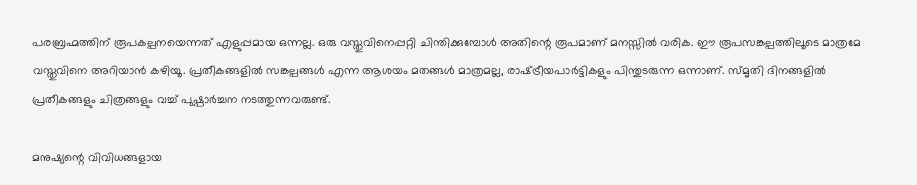പരബ്രഹ്മത്തിന് രൂപകല്പനയെന്നത് എളുപ്പമായ ഒന്നല്ല. ഒരു വസ്തുവിനെപ്പറ്റി ചിന്തിക്കുമ്പോള്‍ അതിന്റെ രൂപമാണ് മനസ്സില്‍ വരിക. ഈ രൂപസങ്കല്പത്തിലൂടെ മാത്രമേ വസ്തുവിനെ അറിയാന്‍ കഴിയൂ. പ്രതീകങ്ങളില്‍ സങ്കല്പങ്ങള്‍ എന്ന ആശയം മതങ്ങള്‍ മാത്രമല്ല, രാഷ്‌ട്രീയപാര്‍ട്ടികളും പിന്തുടരുന്ന ഒന്നാണ്. സ്മൃതി ദിനങ്ങളില്‍ പ്രതീകങ്ങളും ചിത്രങ്ങളും വച്ച് പുഷ്പാര്‍ച്ചന നടത്തുന്നവരുണ്ട്.

മനുഷ്യന്റെ വിവിധങ്ങളായ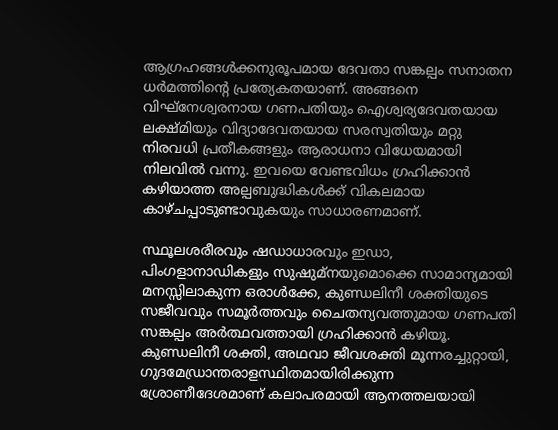ആഗ്രഹങ്ങള്‍ക്കനുരൂപമായ ദേവതാ സങ്കല്പം സനാതന ധര്‍മത്തിന്റെ പ്രത്യേകതയാണ്. അങ്ങനെ വിഘ്‌നേശ്വരനായ ഗണപതിയും ഐശ്വര്യദേവതയായ ലക്ഷ്മിയും വിദ്യാദേവതയായ സരസ്വതിയും മറ്റു നിരവധി പ്രതീകങ്ങളും ആരാധനാ വിധേയമായി നിലവില്‍ വന്നു. ഇവയെ വേണ്ടവിധം ഗ്രഹിക്കാന്‍ കഴിയാത്ത അല്പബുദ്ധികള്‍ക്ക് വികലമായ കാഴ്ചപ്പാടുണ്ടാവുകയും സാധാരണമാണ്.

സ്ഥൂലശരീരവും ഷഡാധാരവും ഇഡാ, പിംഗളാനാഡികളും സുഷുമ്‌നയുമൊക്കെ സാമാന്യമായി മനസ്സിലാകുന്ന ഒരാള്‍ക്കേ, കുണ്ഡലിനീ ശക്തിയുടെ സജീവവും സമൂര്‍ത്തവും ചൈതന്യവത്തുമായ ഗണപതി സങ്കല്പം അര്‍ത്ഥവത്തായി ഗ്രഹിക്കാന്‍ കഴിയൂ. കുണ്ഡലിനീ ശക്തി, അഥവാ ജീവശക്തി മൂന്നരച്ചുറ്റായി, ഗുദമേഡ്രാന്തരാളസ്ഥിതമായിരിക്കുന്ന ശ്രോണീദേശമാണ് കലാപരമായി ആനത്തലയായി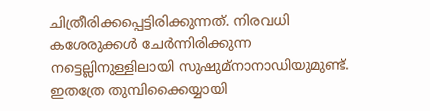ചിത്രീരിക്കപ്പെട്ടിരിക്കുന്നത്. നിരവധി കശേരുക്കള്‍ ചേര്‍ന്നിരിക്കുന്ന നട്ടെല്ലിനുള്ളിലായി സുഷുമ്നാനാഡിയുമുണ്ട്. ഇതത്രേ തുമ്പിക്കൈയ്യായി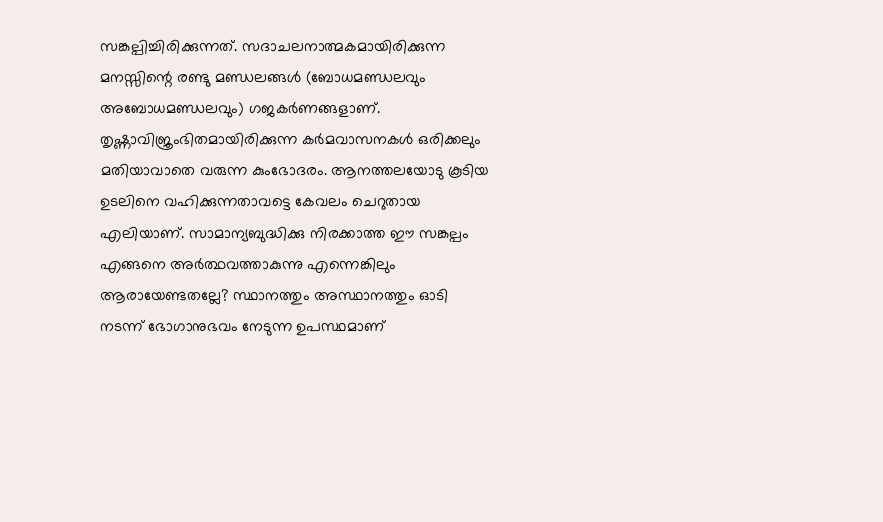സങ്കല്പിച്ചിരിക്കുന്നത്. സദാചലനാത്മകമായിരിക്കുന്ന മനസ്സിന്റെ രണ്ടു മണ്ഡലങ്ങള്‍ (ബോധമണ്ഡലവും അബോധമണ്ഡലവും) ഗജകര്‍ണങ്ങളാണ്. തൃഷ്ണാവിജ്രംഭിതമായിരിക്കുന്ന കര്‍മവാസനകള്‍ ഒരിക്കലും മതിയാവാതെ വരുന്ന കുംഭോദരം. ആനത്തലയോടു കൂടിയ ഉടലിനെ വഹിക്കുന്നതാവട്ടെ കേവലം ചെറുതായ എലിയാണ്. സാമാന്യബുദ്ധിക്കു നിരക്കാത്ത ഈ സങ്കല്പം  എങ്ങനെ അര്‍ത്ഥവത്താകുന്നു എന്നെങ്കിലും ആരായേണ്ടതല്ലേ? സ്ഥാനത്തും അസ്ഥാനത്തും ഓടി നടന്ന് ഭോഗാനുഭവം നേടുന്ന ഉപസ്ഥമാണ്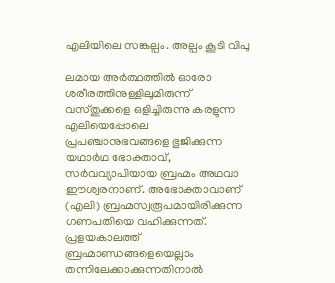എലിയിലെ സങ്കല്പം. അല്പം കൂടി വിപു

ലമായ അര്‍ത്ഥത്തില്‍ ഓരോ ശരീരത്തിനുള്ളിലുമിരുന്ന് വസ്തുക്കളെ ഒളിച്ചിരുന്നു കരളുന്ന എലിയെപ്പോലെ പ്രപഞ്ചാനുഭവങ്ങളെ ഭുജിക്കുന്ന യഥാര്‍ഥ ഭോക്താവ്, സര്‍വവ്യാപിയായ ബ്രഹ്മം അഥവാ  ഈശ്വരനാണ്. അഭോക്താവാണ് (എലി) ബ്രഹ്മസ്വരൂപമായിരിക്കുന്ന ഗണപതിയെ വഹിക്കുന്നത്. പ്രളയകാലത്ത് ബ്രഹ്മാണ്ഡങ്ങളെയെല്ലാം തന്നിലേക്കാക്കുന്നതിനാല്‍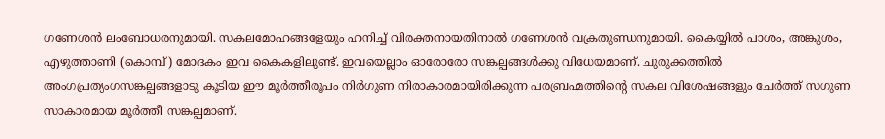ഗണേശന്‍ ലംബോധരനുമായി. സകലമോഹങ്ങളേയും ഹനിച്ച് വിരക്തനായതിനാല്‍ ഗണേശന്‍ വക്രതുണ്ഡനുമായി. കൈയ്യില്‍ പാശം, അങ്കുശം, എഴുത്താണി (കൊമ്പ്) മോദകം ഇവ കൈകളിലുണ്ട്. ഇവയെല്ലാം ഓരോരോ സങ്കല്പങ്ങള്‍ക്കു വിധേയമാണ്. ചുരുക്കത്തില്‍ അംഗപ്രത്യംഗസങ്കല്പങ്ങളാടു കൂടിയ ഈ മൂര്‍ത്തീരൂപം നിര്‍ഗുണ നിരാകാരമായിരിക്കുന്ന പരബ്രഹ്മത്തിന്റെ സകല വിശേഷങ്ങളും ചേര്‍ത്ത് സഗുണ സാകാരമായ മൂര്‍ത്തീ സങ്കല്പമാണ്.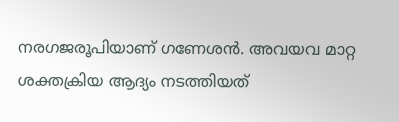നരഗജരൂപിയാണ് ഗണേശന്‍. അവയവ മാറ്റ ശക്തക്രിയ ആദ്യം നടത്തിയത്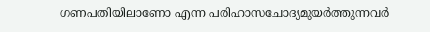ഗണപതിയിലാണോ എന്ന പരിഹാസചോദ്യമുയര്‍ത്തുന്നവര്‍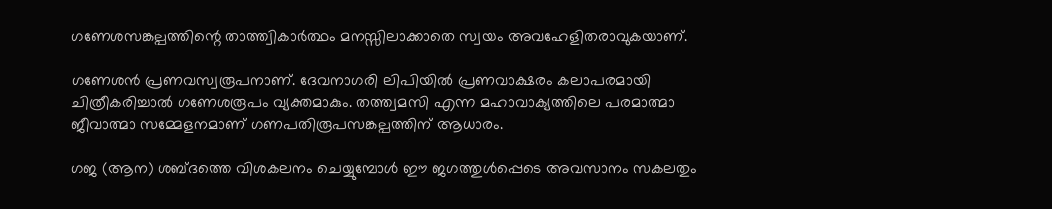ഗണേശസങ്കല്പത്തിന്റെ താത്ത്വികാര്‍ത്ഥം മനസ്സിലാക്കാതെ സ്വയം അവഹേളിതരാവുകയാണ്.

ഗണേശന്‍ പ്രണവസ്വരൂപനാണ്. ദേവനാഗരി ലിപിയില്‍ പ്രണവാക്ഷരം കലാപരമായി ചിത്രീകരിച്ചാല്‍ ഗണേശരൂപം വ്യക്തമാകും. തത്ത്വമസി എന്ന മഹാവാക്യത്തിലെ പരമാത്മാ ജീവാത്മാ സമ്മേളനമാണ് ഗണപതിരൂപസങ്കല്പത്തിന് ആധാരം.

ഗജ (ആന) ശബ്ദത്തെ വിശകലനം ചെയ്യുമ്പോള്‍ ഈ ജഗത്തുള്‍പ്പെടെ അവസാനം സകലതും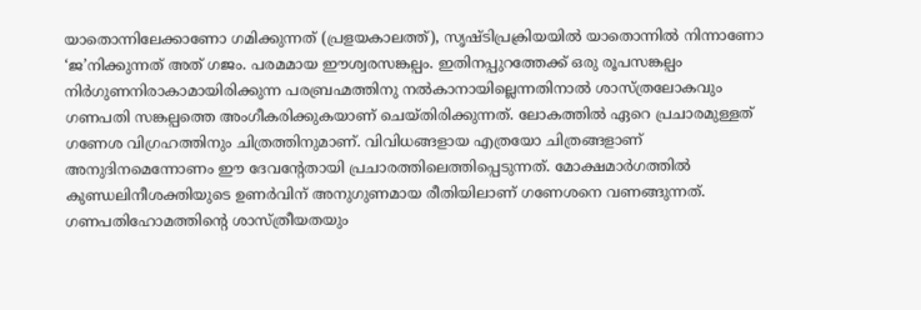യാതൊന്നിലേക്കാണോ ഗമിക്കുന്നത് (പ്രളയകാലത്ത്), സൃഷ്ടിപ്രക്രിയയില്‍ യാതൊന്നില്‍ നിന്നാണോ ‘ജ’നിക്കുന്നത് അത് ഗജം. പരമമായ ഈശ്വരസങ്കല്പം. ഇതിനപ്പുറത്തേക്ക് ഒരു രൂപസങ്കല്പം നിര്‍ഗുണനിരാകാമായിരിക്കുന്ന പരബ്രഹ്മത്തിനു നല്‍കാനായില്ലെന്നതിനാല്‍ ശാസ്ത്രലോകവും ഗണപതി സങ്കല്പത്തെ അംഗീകരിക്കുകയാണ് ചെയ്തിരിക്കുന്നത്. ലോകത്തില്‍ ഏറെ പ്രചാരമുള്ളത് ഗണേശ വിഗ്രഹത്തിനും ചിത്രത്തിനുമാണ്. വിവിധങ്ങളായ എത്രയോ ചിത്രങ്ങളാണ് അനുദിനമെന്നോണം ഈ ദേവന്റേതായി പ്രചാരത്തിലെത്തിപ്പെടുന്നത്. മോക്ഷമാര്‍ഗത്തില്‍ കുണ്ഡലിനീശക്തിയുടെ ഉണര്‍വിന് അനുഗുണമായ രീതിയിലാണ് ഗണേശനെ വണങ്ങുന്നത്. ഗണപതിഹോമത്തിന്റെ ശാസ്ത്രീയതയും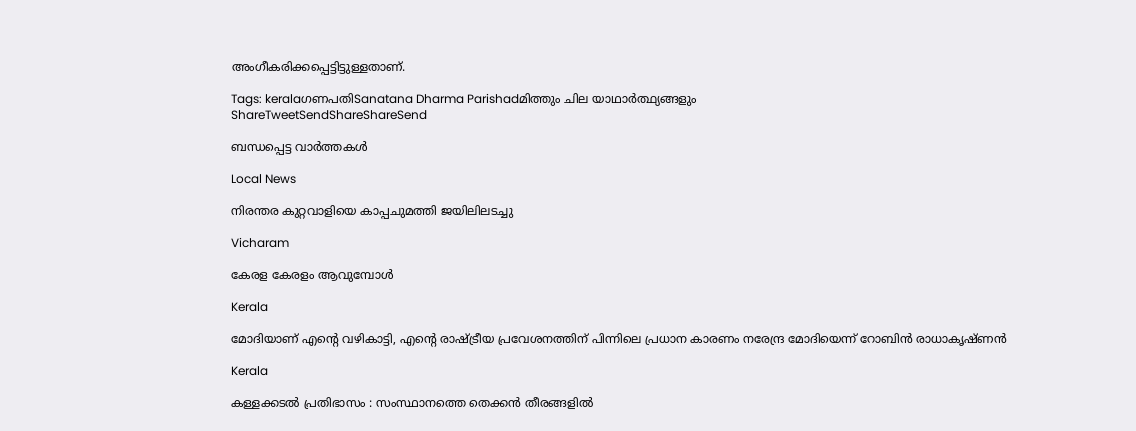അംഗീകരിക്കപ്പെട്ടിട്ടുള്ളതാണ്.

Tags: keralaഗണപതിSanatana Dharma Parishadമിത്തും ചില യാഥാര്‍ത്ഥ്യങ്ങളും
ShareTweetSendShareShareSend

ബന്ധപ്പെട്ട വാര്‍ത്തകള്‍

Local News

നിരന്തര കുറ്റവാളിയെ കാപ്പചുമത്തി ജയിലിലടച്ചു

Vicharam

കേരള കേരളം ആവുമ്പോൾ

Kerala

മോദിയാണ് എന്റെ വഴികാട്ടി, എന്റെ രാഷ്‌ട്രീയ പ്രവേശനത്തിന് പിന്നിലെ പ്രധാന കാരണം നരേന്ദ്ര മോദിയെന്ന് റോബിൻ രാധാകൃഷ്ണന്‍

Kerala

കള്ളക്കടൽ പ്രതിഭാസം : സംസ്ഥാനത്തെ തെക്കൻ തീരങ്ങളിൽ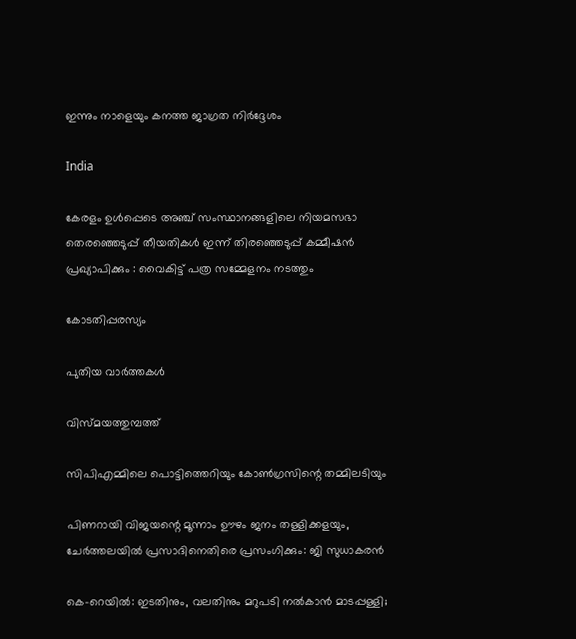ഇന്നും നാളെയും കനത്ത ജാഗ്രത നിർദ്ദേശം

India

കേരളം ഉൾപ്പെടെ അഞ്ച് സംസ്ഥാനങ്ങളിലെ നിയമസഭാ തെരഞ്ഞെടുപ്പ് തീയതികൾ ഇന്ന് തിരഞ്ഞെടുപ്പ് കമ്മീഷൻ പ്രഖ്യാപിക്കും : വൈകിട്ട് പത്ര സമ്മേളനം നടത്തും

കോടതിപ്പരസ്യം

പുതിയ വാര്‍ത്തകള്‍

വിസ്മയത്തുമ്പത്ത്

സിപിഎമ്മിലെ പൊട്ടിത്തെറിയും കോണ്‍ഗ്രസിന്റെ തമ്മിലടിയും

പിണറായി വിജയന്റെ മൂന്നാം ഊഴം ജനം തള്ളിക്കളയും, ചേർത്തലയിൽ പ്രസാദിനെതിരെ പ്രസംഗിക്കും: ജി സുധാകരൻ

കെ-റെയില്‍: ഇടതിനും, വലതിനും മറുപടി നല്‍കാന്‍ മാടപ്പള്ളി;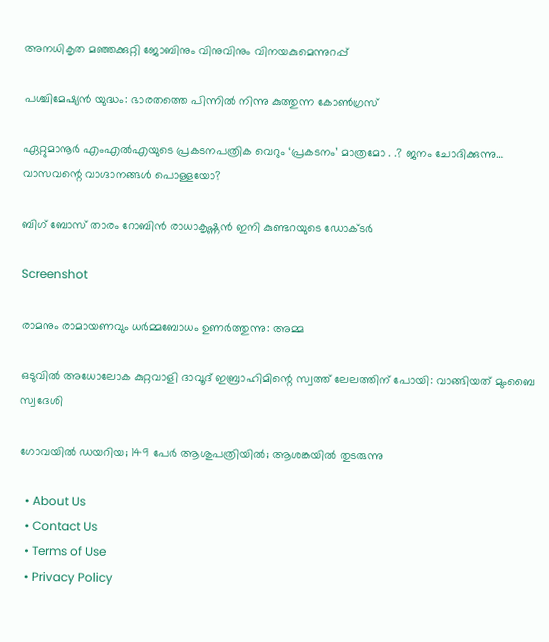അനധികൃത മഞ്ഞക്കുറ്റി ജോബിനും വിനുവിനും വിനയകുമെന്നുറപ്പ്

പശ്ചിമേഷ്യന്‍ യുദ്ധം: ഭാരതത്തെ പിന്നില്‍ നിന്നു കുത്തുന്ന കോണ്‍ഗ്രസ്

ഏറ്റുമാനൂര്‍ എംഎല്‍എയുടെ പ്രകടനപത്രിക വെറും ‘പ്രകടനം’ മാത്രമോ . .? ജനം ചോദിക്കുന്നു… വാസവന്റെ വാഗ്ദാനങ്ങള്‍ പൊള്ളയോ?

ബിഗ് ബോസ് താരം റോബിന്‍ രാധാകൃഷ്ണൻ ഇനി കുണ്ടറയുടെ ഡോക്ടര്‍

Screenshot

രാമനും രാമായണവും ധർമ്മബോധം ഉണർത്തുന്നു: അമ്മ

ഒടുവിൽ അധോലോക കുറ്റവാളി ദാവൂദ് ഇബ്രാഹിമിന്റെ സ്വത്ത് ലേലത്തിന് പോയി: വാങ്ങിയത് മുംബൈ സ്വദേശി

ഗോവയിൽ ഡയറിയ; 149 പേർ ആശുപത്രിയിൽ; ആശങ്കയിൽ തുടരുന്നു

  • About Us
  • Contact Us
  • Terms of Use
  • Privacy Policy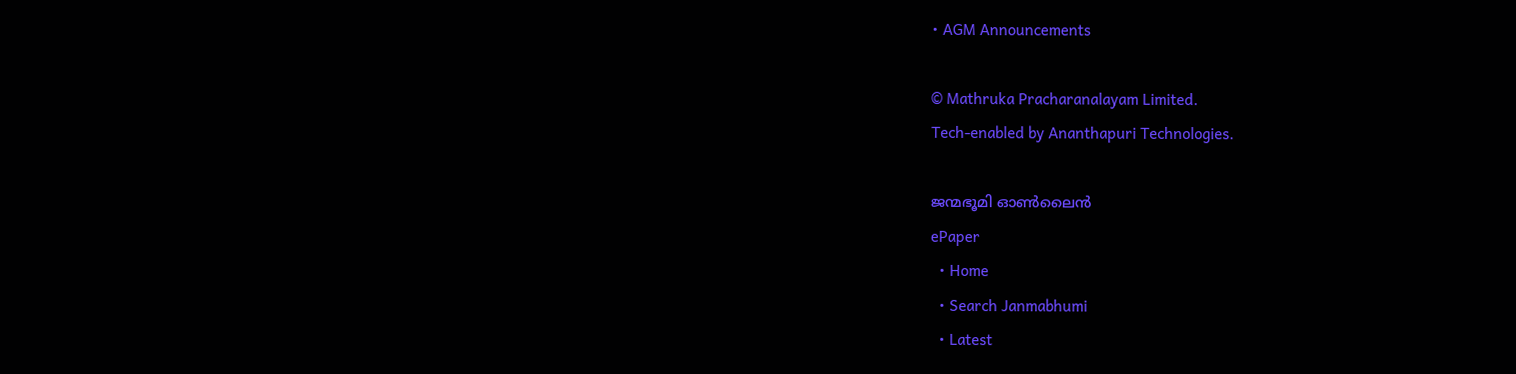• AGM Announcements

© Mathruka Pracharanalayam Limited.
Tech-enabled by Ananthapuri Technologies.

ജന്മഭൂമി ഓണ്‍ലൈന്‍
ePaper
  • Home
  • Search Janmabhumi
  • Latest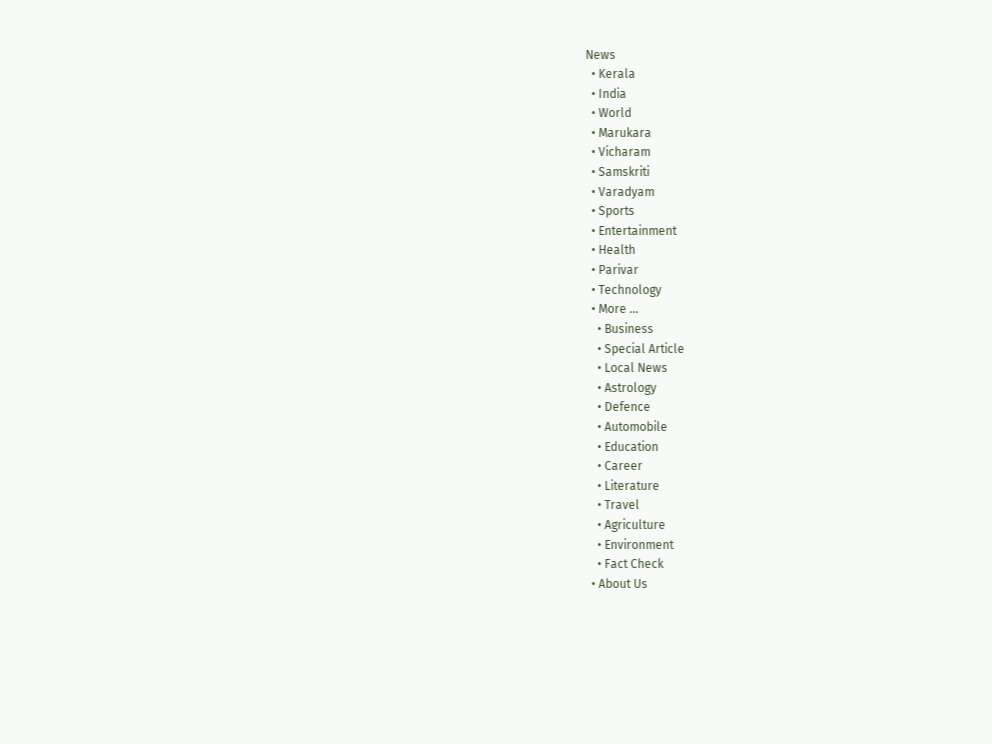News
  • Kerala
  • India
  • World
  • Marukara
  • Vicharam
  • Samskriti
  • Varadyam
  • Sports
  • Entertainment
  • Health
  • Parivar
  • Technology
  • More …
    • Business
    • Special Article
    • Local News
    • Astrology
    • Defence
    • Automobile
    • Education
    • Career
    • Literature
    • Travel
    • Agriculture
    • Environment
    • Fact Check
  • About Us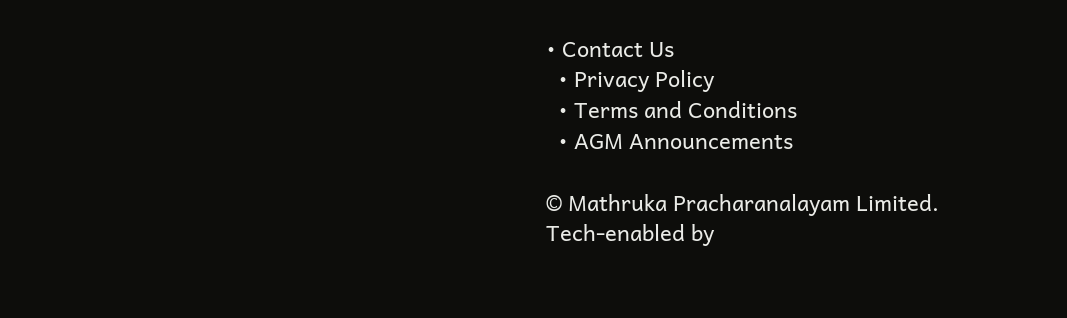• Contact Us
  • Privacy Policy
  • Terms and Conditions
  • AGM Announcements

© Mathruka Pracharanalayam Limited.
Tech-enabled by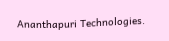Ananthapuri Technologies.